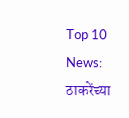Top 10 News: ठाकरेंच्या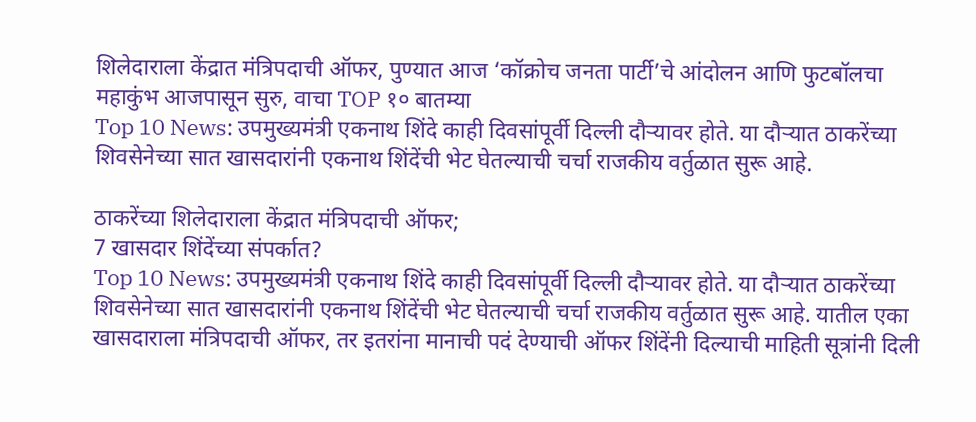शिलेदाराला केंद्रात मंत्रिपदाची ऑफर, पुण्यात आज ‘कॉक्रोच जनता पार्टी’चे आंदोलन आणि फुटबॉलचा महाकुंभ आजपासून सुरु, वाचा TOP १० बातम्या
Top 10 News: उपमुख्यमंत्री एकनाथ शिंदे काही दिवसांपूर्वी दिल्ली दौऱ्यावर होते. या दौऱ्यात ठाकरेंच्या शिवसेनेच्या सात खासदारांनी एकनाथ शिंदेंची भेट घेतल्याची चर्चा राजकीय वर्तुळात सुरू आहे.

ठाकरेंच्या शिलेदाराला केंद्रात मंत्रिपदाची ऑफर;
7 खासदार शिंदेंच्या संपर्कात?
Top 10 News: उपमुख्यमंत्री एकनाथ शिंदे काही दिवसांपूर्वी दिल्ली दौऱ्यावर होते. या दौऱ्यात ठाकरेंच्या शिवसेनेच्या सात खासदारांनी एकनाथ शिंदेंची भेट घेतल्याची चर्चा राजकीय वर्तुळात सुरू आहे. यातील एका खासदाराला मंत्रिपदाची ऑफर, तर इतरांना मानाची पदं देण्याची ऑफर शिंदेंनी दिल्याची माहिती सूत्रांनी दिली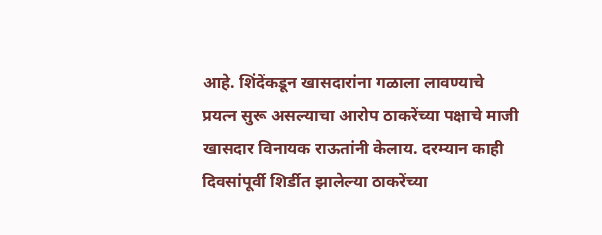आहे. शिंदेंकडून खासदारांना गळाला लावण्याचे प्रयत्न सुरू असल्याचा आरोप ठाकरेंच्या पक्षाचे माजी खासदार विनायक राऊतांनी केलाय. दरम्यान काही दिवसांपूर्वी शिर्डीत झालेल्या ठाकरेंच्या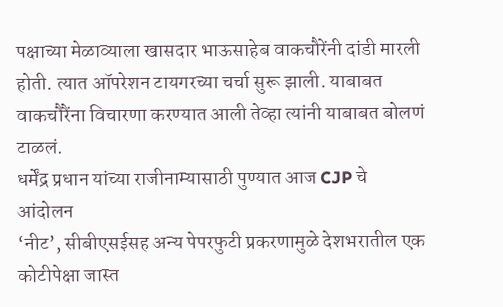पक्षाच्या मेळाव्याला खासदार भाऊसाहेब वाकचौरेंनी दांडी मारली होती. त्यात ऑपरेशन टायगरच्या चर्चा सुरू झाली. याबाबत वाकचौरैंना विचारणा करण्यात आली तेव्हा त्यांनी याबाबत बोलणं टाळलं.
धर्मेंद्र प्रधान यांच्या राजीनाम्यासाठी पुण्यात आज CJP चे आंदोलन
‘नीट’, सीबीएसईसह अन्य पेपरफुटी प्रकरणामुळे देशभरातील एक कोटीपेक्षा जास्त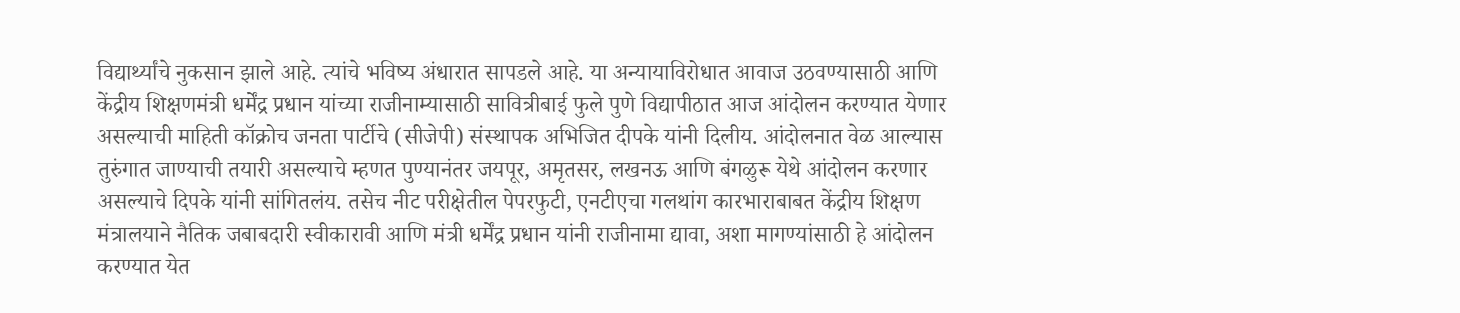विद्यार्थ्यांचे नुकसान झाले आहे. त्यांचे भविष्य अंधारात सापडले आहे. या अन्यायाविरोधात आवाज उठवण्यासाठी आणि केंद्रीय शिक्षणमंत्री धर्मेंद्र प्रधान यांच्या राजीनाम्यासाठी सावित्रीबाई फुले पुणे विद्यापीठात आज आंदोलन करण्यात येणार असल्याची माहिती कॉक्रोच जनता पार्टीचे (सीजेपी) संस्थापक अभिजित दीपके यांनी दिलीय. आंदोलनात वेळ आल्यास तुरुंगात जाण्याची तयारी असल्याचे म्हणत पुण्यानंतर जयपूर, अमृतसर, लखनऊ आणि बंगळुरू येथे आंदोलन करणार असल्याचे दिपके यांनी सांगितलंय. तसेच नीट परीक्षेतील पेपरफुटी, एनटीएचा गलथांग कारभाराबाबत केंद्रीय शिक्षण मंत्रालयाने नैतिक जबाबदारी स्वीकारावी आणि मंत्री धर्मेंद्र प्रधान यांनी राजीनामा द्यावा, अशा मागण्यांसाठी हे आंदोलन करण्यात येत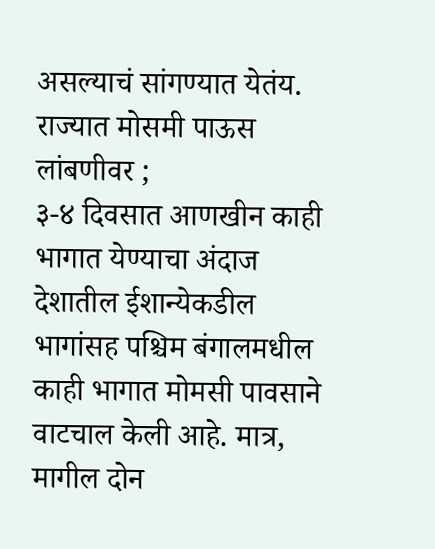असल्याचं सांगण्यात येतंय.
राज्यात मोसमी पाऊस लांबणीवर ;
३-४ दिवसात आणखीन काही भागात येण्याचा अंदाज
देशातील ईशान्येकडील भागांसह पश्चिम बंगालमधील काही भागात मोमसी पावसाने वाटचाल केली आहे. मात्र, मागील दोन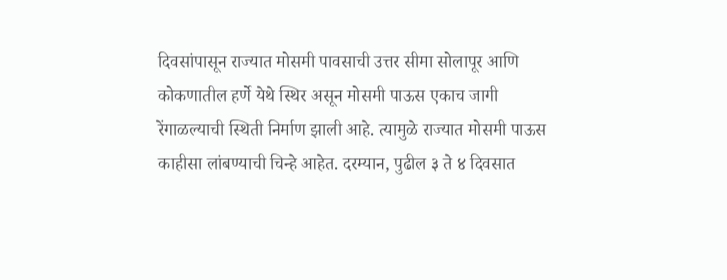दिवसांपासून राज्यात मोसमी पावसाची उत्तर सीमा सोलापूर आणि कोकणातील हर्णे येथे स्थिर असून मोसमी पाऊस एकाच जागी रेंगाळल्याची स्थिती निर्माण झाली आहे. त्यामुळे राज्यात मोसमी पाऊस काहीसा लांबण्याची चिन्हे आहेत. दरम्यान, पुढील ३ ते ४ दिवसात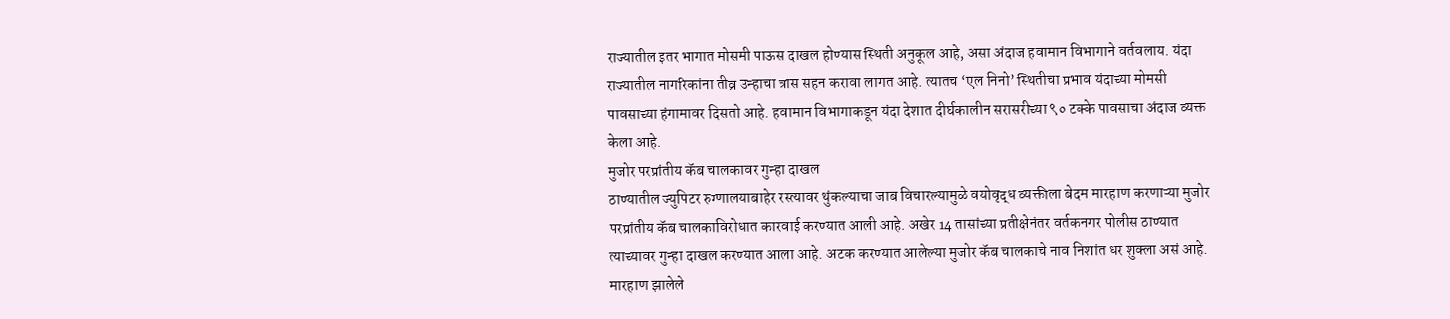राज्यातील इतर भागात मोसमी पाऊस दाखल होण्यास स्थिती अनुकूल आहे, असा अंदाज हवामान विभागाने वर्तवलाय. यंदा राज्यातील नागरिकांना तीव्र उन्हाचा त्रास सहन करावा लागत आहे. त्यातच ‘एल निनो’ स्थितीचा प्रभाव यंदाच्या मोमसी पावसाच्या हंगामावर दिसतो आहे. हवामान विभागाकडून यंदा देशात दीर्घकालीन सरासरीच्या ९० टक्के पावसाचा अंदाज व्यक्त केला आहे.
मुजोर परप्रांतीय कॅब चालकावर गुन्हा दाखल
ठाण्यातील ज्युपिटर रुग्णालयाबाहेर रस्त्यावर थुंकल्याचा जाब विचारल्यामुळे वयोवृद्ध व्यक्तीला बेदम मारहाण करणाऱ्या मुजोर परप्रांतीय कॅब चालकाविरोधात कारवाई करण्यात आली आहे. अखेर 14 तासांच्या प्रतीक्षेनंतर वर्तकनगर पोलीस ठाण्यात त्याच्यावर गुन्हा दाखल करण्यात आला आहे. अटक करण्यात आलेल्या मुजोर कॅब चालकाचे नाव निशांत धर शुक्ला असं आहे. मारहाण झालेले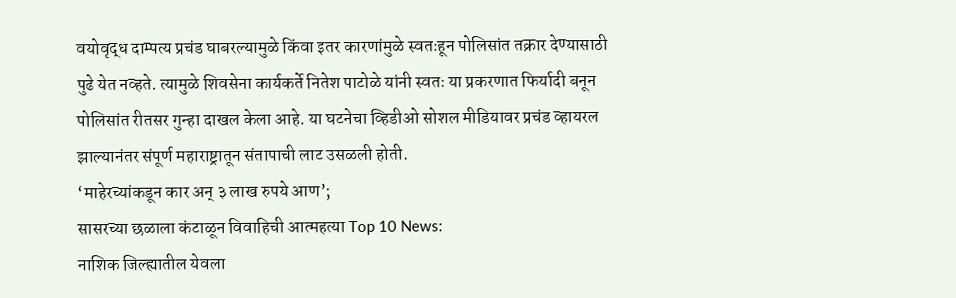वयोवृद्ध दाम्पत्य प्रचंड घाबरल्यामुळे किंवा इतर कारणांमुळे स्वतःहून पोलिसांत तक्रार देण्यासाठी पुढे येत नव्हते. त्यामुळे शिवसेना कार्यकर्ते नितेश पाटोळे यांनी स्वतः या प्रकरणात फिर्यादी बनून पोलिसांत रीतसर गुन्हा दाखल केला आहे. या घटनेचा व्हिडीओ सोशल मीडियावर प्रचंड व्हायरल झाल्यानंतर संपूर्ण महाराष्ट्रातून संतापाची लाट उसळली होती.
‘माहेरच्यांकडून कार अन् ३ लाख रुपये आण’;
सासरच्या छळाला कंटाळून विवाहिची आत्महत्या Top 10 News:
नाशिक जिल्ह्यातील येवला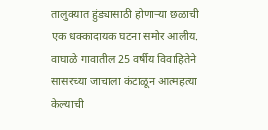तालुक्यात हुंड्यासाठी होणाऱ्या छळाची एक धक्कादायक घटना समोर आलीय. वाघाळे गावातील 25 वर्षीय विवाहितेने सासरच्या जाचाला कंटाळून आत्महत्या केल्याची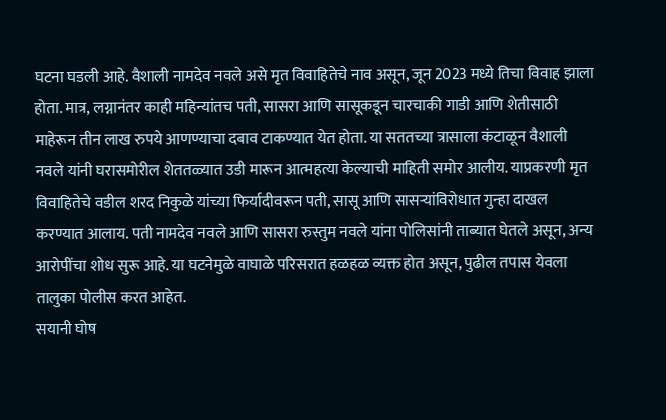घटना घडली आहे. वैशाली नामदेव नवले असे मृत विवाहितेचे नाव असून, जून 2023 मध्ये तिचा विवाह झाला होता. मात्र, लग्नानंतर काही महिन्यांतच पती, सासरा आणि सासूकडून चारचाकी गाडी आणि शेतीसाठी माहेरून तीन लाख रुपये आणण्याचा दबाव टाकण्यात येत होता. या सततच्या त्रासाला कंटाळून वैशाली नवले यांनी घरासमोरील शेततळ्यात उडी मारून आत्महत्या केल्याची माहिती समोर आलीय. याप्रकरणी मृत विवाहितेचे वडील शरद निकुळे यांच्या फिर्यादीवरून पती, सासू आणि सासऱ्यांविरोधात गुन्हा दाखल करण्यात आलाय. पती नामदेव नवले आणि सासरा रुस्तुम नवले यांना पोलिसांनी ताब्यात घेतले असून, अन्य आरोपींचा शोध सुरू आहे. या घटनेमुळे वाघाळे परिसरात हळहळ व्यक्त होत असून, पुढील तपास येवला तालुका पोलीस करत आहेत.
सयानी घोष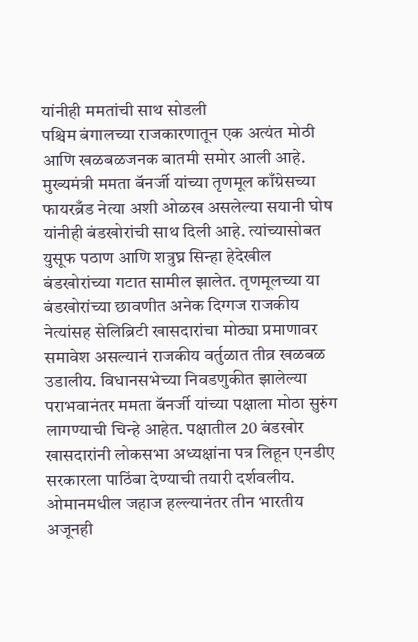यांनीही ममतांची साथ सोडली
पश्चिम बंगालच्या राजकारणातून एक अत्यंत मोठी आणि खळबळजनक बातमी समोर आली आहे. मुख्यमंत्री ममता बॅनर्जी यांच्या तृणमूल काँग्रेसच्या फायरब्रँड नेत्या अशी ओळख असलेल्या सयानी घोष यांनीही बंडखोरांची साथ दिली आहे. त्यांच्यासोबत युसूफ पठाण आणि शत्रुघ्न सिन्हा हेदेखील बंडखोरांच्या गटात सामील झालेत. तृणमूलच्या या बंडखोरांच्या छावणीत अनेक दिग्गज राजकीय नेत्यांसह सेलिब्रिटी खासदारांचा मोठ्या प्रमाणावर समावेश असल्यानं राजकीय वर्तुळात तीव्र खळबळ उडालीय. विधानसभेच्या निवडणुकीत झालेल्या पराभवानंतर ममता बॅनर्जी यांच्या पक्षाला मोठा सुरुंग लागण्याची चिन्हे आहेत. पक्षातील 20 बंडखोर खासदारांनी लोकसभा अध्यक्षांना पत्र लिहून एनडीए सरकारला पाठिंबा देण्याची तयारी दर्शवलीय.
ओमानमधील जहाज हल्ल्यानंतर तीन भारतीय अजूनही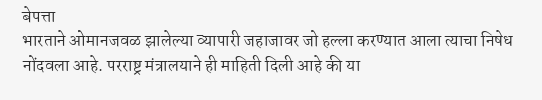बेपत्ता
भारताने ओमानजवळ झालेल्या व्यापारी जहाजावर जो हल्ला करण्यात आला त्याचा निषेध नोंदवला आहे. परराष्ट्र मंत्रालयाने ही माहिती दिली आहे की या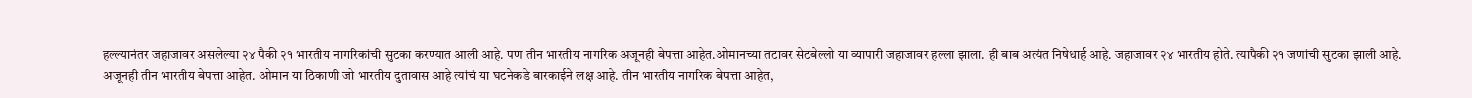हल्ल्यानंतर जहाजावर असलेल्या २४ पैकी २१ भारतीय नागरिकांची सुटका करण्यात आली आहे. पण तीन भारतीय नागरिक अजूनही बेपत्ता आहेत.ओमानच्या तटावर सेटबेल्लो या व्यापारी जहाजावर हल्ला झाला. ही बाब अत्यंत निषेधार्ह आहे. जहाजावर २४ भारतीय होते. त्यापैकी २१ जणांची सुटका झाली आहे. अजूनही तीन भारतीय बेपत्ता आहेत. ओमान या ठिकाणी जो भारतीय दुतावास आहे त्यांचं या घटनेकडे बारकाईने लक्ष आहे. तीन भारतीय नागरिक बेपत्ता आहेत,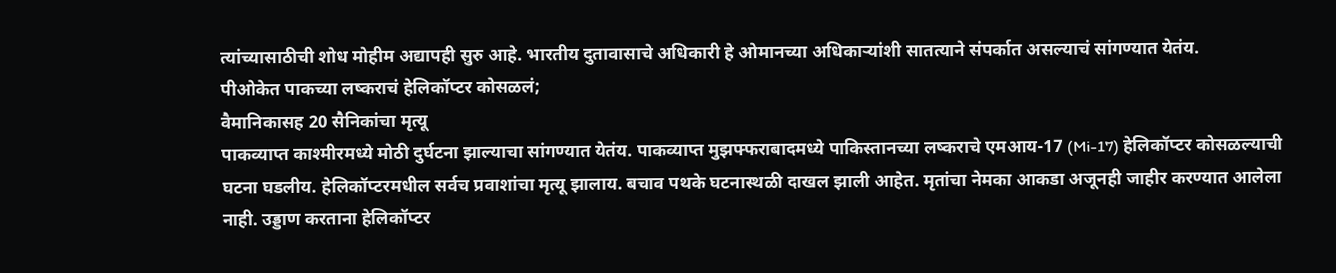त्यांच्यासाठीची शोध मोहीम अद्यापही सुरु आहे. भारतीय दुतावासाचे अधिकारी हे ओमानच्या अधिकाऱ्यांशी सातत्याने संपर्कात असल्याचं सांगण्यात येतंय.
पीओकेत पाकच्या लष्कराचं हेलिकॉप्टर कोसळलं;
वैमानिकासह 20 सैनिकांचा मृत्यू
पाकव्याप्त काश्मीरमध्ये मोठी दुर्घटना झाल्याचा सांगण्यात येतंय. पाकव्याप्त मुझफ्फराबादमध्ये पाकिस्तानच्या लष्कराचे एमआय-17 (Mi-17) हेलिकॉप्टर कोसळल्याची घटना घडलीय. हेलिकॉप्टरमधील सर्वच प्रवाशांचा मृत्यू झालाय. बचाव पथके घटनास्थळी दाखल झाली आहेत. मृतांचा नेमका आकडा अजूनही जाहीर करण्यात आलेला नाही. उड्डाण करताना हेलिकॉप्टर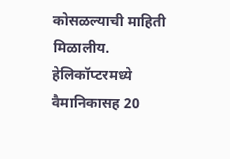कोसळल्याची माहिती मिळालीय. हेलिकॉप्टरमध्ये वैमानिकासह 20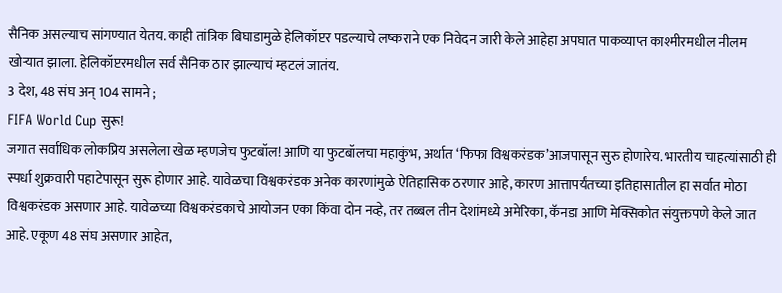सैनिक असल्याच सांगण्यात येतय. काही तांत्रिक बिघाडामुळे हेलिकॉप्टर पडल्याचे लष्कराने एक निवेदन जारी केले आहेहा अपघात पाकव्याप्त काश्मीरमधील नीलम खोऱ्यात झाला. हेलिकॉप्टरमधील सर्व सैनिक ठार झाल्याचं म्हटलं जातंय.
3 देश, 48 संघ अन् 104 सामने ;
FIFA World Cup सुरू!
जगात सर्वाधिक लोकप्रिय असलेला खेळ म्हणजेच फुटबॉल! आणि या फुटबॉलचा महाकुंभ, अर्थात ‘फिफा विश्वकरंडक’आजपासून सुरु होणारेय. भारतीय चाहत्यांसाठी ही स्पर्धा शुक्रवारी पहाटेपासून सुरू होणार आहे. यावेळचा विश्वकरंडक अनेक कारणांमुळे ऐतिहासिक ठरणार आहे, कारण आत्तापर्यंतच्या इतिहासातील हा सर्वात मोठा विश्वकरंडक असणार आहे. यावेळच्या विश्वकरंडकाचे आयोजन एका किंवा दोन नव्हे, तर तब्बल तीन देशांमध्ये अमेरिका, कॅनडा आणि मेक्सिकोत संयुक्तपणे केले जात आहे. एकूण 48 संघ असणार आहेत,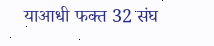याआधी फक्त 32 संघ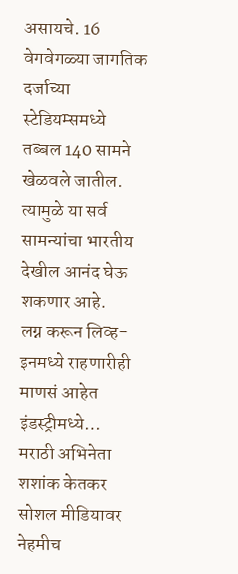असायचे. 16 वेगवेगळ्या जागतिक दर्जाच्या स्टेडियम्समध्ये तब्बल 140 सामने खेळवले जातील. त्यामुळे या सर्व सामन्यांचा भारतीय देखील आनंद घेऊ शकणार आहे.
लग्न करून लिव्ह-इनमध्ये राहणारीही माणसं आहेत इंडस्ट्रीमध्ये…
मराठी अभिनेता शशांक केतकर सोशल मीडियावर नेहमीच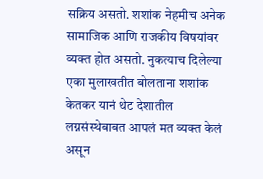सक्रिय असतो. शशांक नेहमीच अनेक सामाजिक आणि राजकीय विषयांवर व्यक्त होत असतो. नुकत्याच दिलेल्या एका मुलाखतीत बोलताना शशांक केतकर यानं थेट देशातील लग्नसंस्थेबाबत आपलं मत व्यक्त केलं असून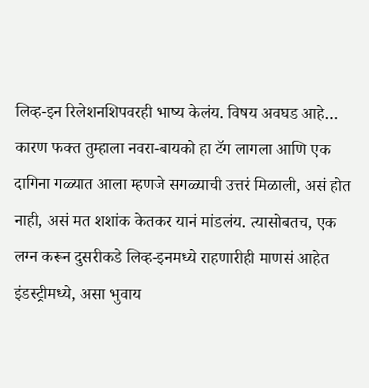लिव्ह-इन रिलेशनशिपवरही भाष्य केलंय. विषय अवघड आहे… कारण फक्त तुम्हाला नवरा-बायको हा टॅग लागला आणि एक दागिना गळ्यात आला म्हणजे सगळ्याची उत्तरं मिळाली, असं होत नाही, असं मत शशांक केतकर यानं मांडलंय. त्यासोबतच, एक लग्न करून दुसरीकडे लिव्ह-इनमध्ये राहणारीही माणसं आहेत इंडस्ट्रीमध्ये, असा भुवाय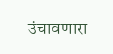उंचावणारा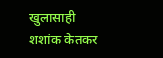खुलासाही शशांक केतकर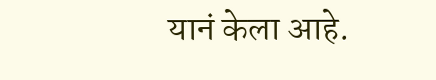यानं केला आहे.